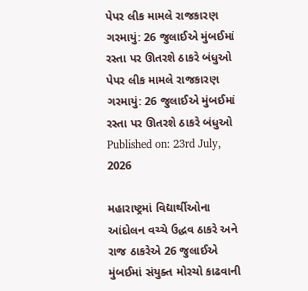પેપર લીક મામલે રાજકારણ ગરમાયું: 26 જુલાઈએ મુંબઈમાં રસ્તા પર ઊતરશે ઠાકરે બંધુઓ
પેપર લીક મામલે રાજકારણ ગરમાયું: 26 જુલાઈએ મુંબઈમાં રસ્તા પર ઊતરશે ઠાકરે બંધુઓ
Published on: 23rd July, 2026

મહારાષ્ટ્રમાં વિદ્યાર્થીઓના આંદોલન વચ્ચે ઉદ્ધવ ઠાકરે અને રાજ ઠાકરેએ 26 જુલાઈએ મુંબઈમાં સંયુક્ત મોરચો કાઢવાની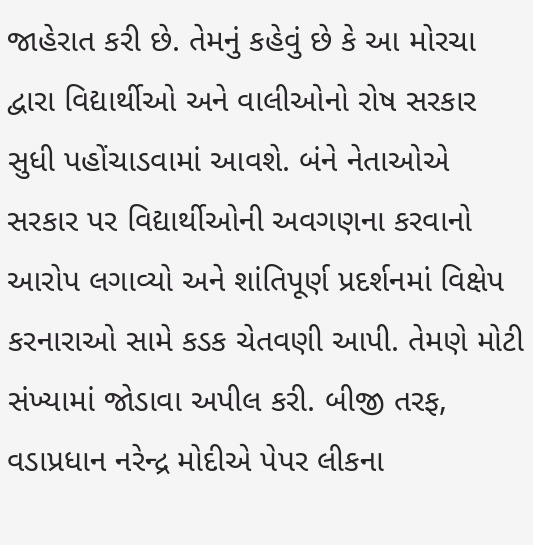જાહેરાત કરી છે. તેમનું કહેવું છે કે આ મોરચા દ્વારા વિદ્યાર્થીઓ અને વાલીઓનો રોષ સરકાર સુધી પહોંચાડવામાં આવશે. બંને નેતાઓએ સરકાર પર વિદ્યાર્થીઓની અવગણના કરવાનો આરોપ લગાવ્યો અને શાંતિપૂર્ણ પ્રદર્શનમાં વિક્ષેપ કરનારાઓ સામે કડક ચેતવણી આપી. તેમણે મોટી સંખ્યામાં જોડાવા અપીલ કરી. બીજી તરફ, વડાપ્રધાન નરેન્દ્ર મોદીએ પેપર લીકના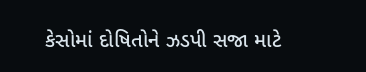કેસોમાં દોષિતોને ઝડપી સજા માટે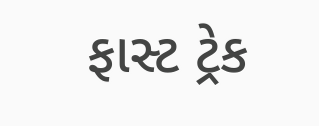ફાસ્ટ ટ્રેક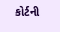કોર્ટની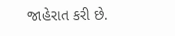જાહેરાત કરી છે.